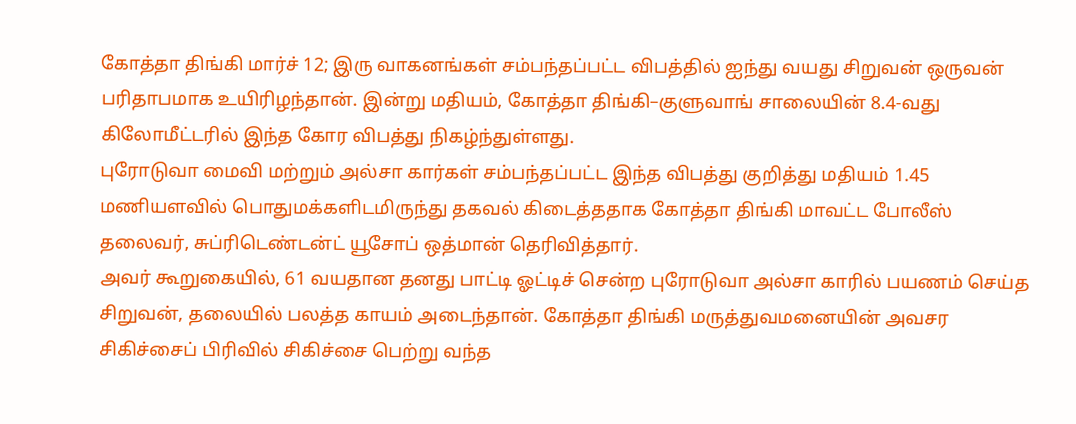கோத்தா திங்கி மார்ச் 12; இரு வாகனங்கள் சம்பந்தப்பட்ட விபத்தில் ஐந்து வயது சிறுவன் ஒருவன் பரிதாபமாக உயிரிழந்தான். இன்று மதியம், கோத்தா திங்கி–குளுவாங் சாலையின் 8.4-வது கிலோமீட்டரில் இந்த கோர விபத்து நிகழ்ந்துள்ளது.
புரோடுவா மைவி மற்றும் அல்சா கார்கள் சம்பந்தப்பட்ட இந்த விபத்து குறித்து மதியம் 1.45 மணியளவில் பொதுமக்களிடமிருந்து தகவல் கிடைத்ததாக கோத்தா திங்கி மாவட்ட போலீஸ் தலைவர், சுப்ரிடெண்டன்ட் யூசோப் ஒத்மான் தெரிவித்தார்.
அவர் கூறுகையில், 61 வயதான தனது பாட்டி ஓட்டிச் சென்ற புரோடுவா அல்சா காரில் பயணம் செய்த சிறுவன், தலையில் பலத்த காயம் அடைந்தான். கோத்தா திங்கி மருத்துவமனையின் அவசர சிகிச்சைப் பிரிவில் சிகிச்சை பெற்று வந்த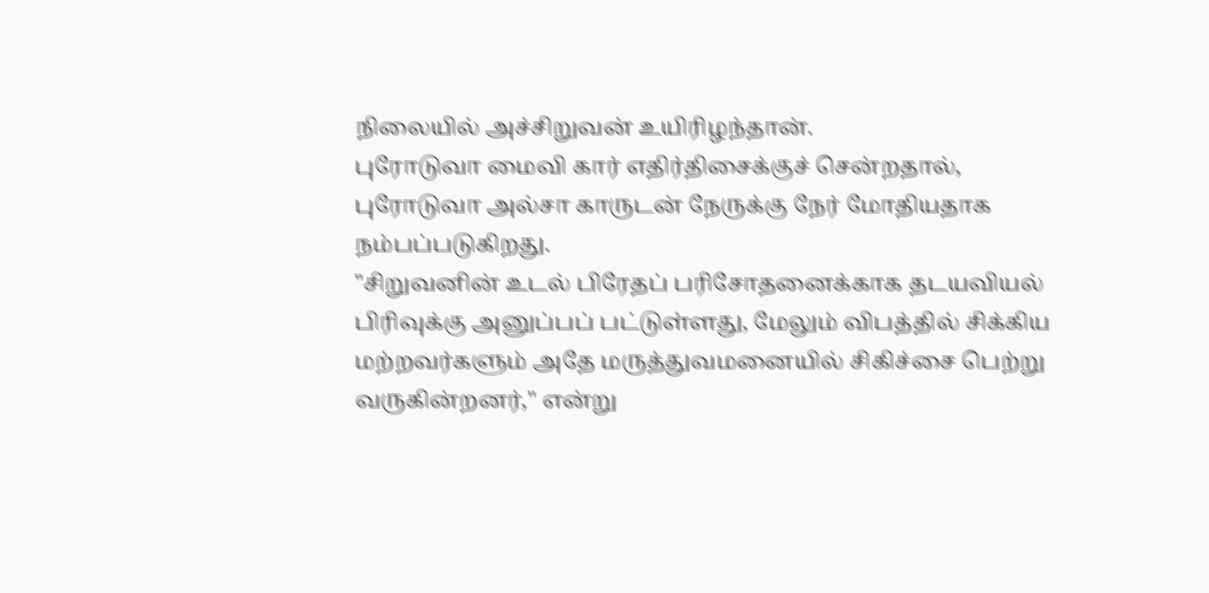நிலையில் அச்சிறுவன் உயிரிழந்தான்.
புரோடுவா மைவி கார் எதிர்திசைக்குச் சென்றதால், புரோடுவா அல்சா காருடன் நேருக்கு நேர் மோதியதாக நம்பப்படுகிறது.
"சிறுவனின் உடல் பிரேதப் பரிசோதனைக்காக தடயவியல் பிரிவுக்கு அனுப்பப் பட்டுள்ளது, மேலும் விபத்தில் சிக்கிய மற்றவர்களும் அதே மருத்துவமனையில் சிகிச்சை பெற்று வருகின்றனர்," என்று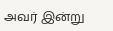அவர் இன்று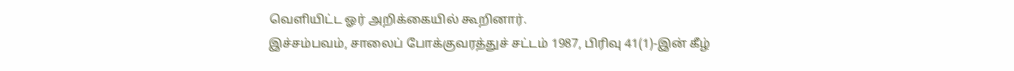வெளியிட்ட ஓர் அறிக்கையில் கூறினார்.
இச்சம்பவம், சாலைப் போக்குவரத்துச் சட்டம் 1987, பிரிவு 41(1)-இன் கீழ்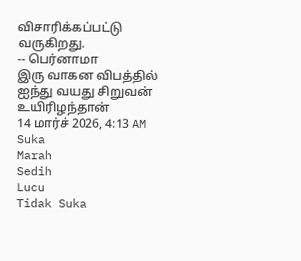விசாரிக்கப்பட்டு வருகிறது.
-- பெர்னாமா
இரு வாகன விபத்தில் ஐந்து வயது சிறுவன் உயிரிழந்தான்
14 மார்ச் 2026, 4:13 AM
Suka
Marah
Sedih
Lucu
Tidak Suka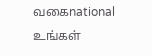வகைnational
உங்கள்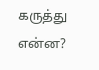கருத்து என்ன?